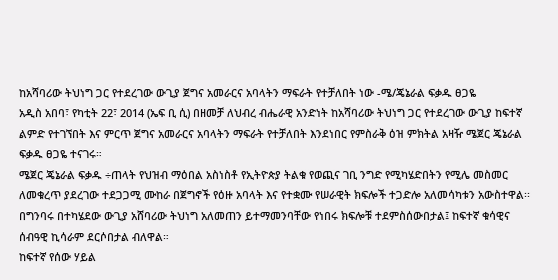ከአሻባሪው ትህነግ ጋር የተደረገው ውጊያ ጀግና አመራርና አባላትን ማፍራት የተቻለበት ነው -ሜ/ጄኔራል ፍቃዱ ፀጋዬ
አዲስ አበባ፣ የካቲት 22፣ 2014 (ኤፍ ቢ ሲ) በዘመቻ ለህብረ ብሔራዊ አንድነት ከአሻባሪው ትህነግ ጋር የተደረገው ውጊያ ከፍተኛ ልምድ የተገኘበት እና ምርጥ ጀግና አመራርና አባላትን ማፍራት የተቻለበት እንደነበር የምስራቅ ዕዝ ምክትል አዛዥ ሜጀር ጄኔራል ፍቃዱ ፀጋዬ ተናገሩ።
ሜጀር ጄኔራል ፍቃዱ ÷ጠላት የህዝብ ማዕበል አስነስቶ የኢትዮጵያ ትልቁ የወጪና ገቢ ንግድ የሚካሄድበትን የሚሌ መስመር ለመቁረጥ ያደረገው ተደጋጋሚ ሙከራ በጀግኖች የዕዙ አባላት እና የተቋሙ የሠራዊት ክፍሎች ተጋድሎ አለመሳካቱን አውስተዋል፡፡
በግንባሩ በተካሄደው ውጊያ አሸባሪው ትህነግ አለመጠን ይተማመንባቸው የነበሩ ክፍሎቹ ተደምስሰውበታል፤ ከፍተኛ ቁሳዊና ሰብዓዊ ኪሳራም ደርሶበታል ብለዋል።
ከፍተኛ የሰው ሃይል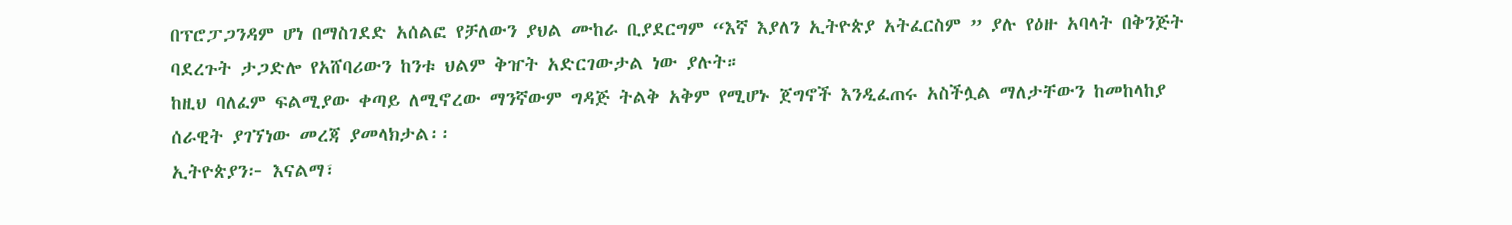በፕሮፓጋንዳም ሆነ በማስገደድ አሰልፎ የቻለውን ያህል ሙከራ ቢያደርግም “እኛ እያለን ኢትዮጵያ አትፈርስም ” ያሉ የዕዙ አባላት በቅንጅት ባደረጉት ታጋድሎ የአሸባሪውን ከንቱ ህልም ቅዠት አድርገውታል ነው ያሉት።
ከዚህ ባለፈም ፍልሚያው ቀጣይ ለሚኖረው ማንኛውም ግዳጅ ትልቅ አቅም የሚሆኑ ጀግኖች እንዲፈጠሩ አስችሏል ማለታቸውን ከመከላከያ ሰራዊት ያገኘነው መረጃ ያመላክታል፡፡
ኢትዮጵያን፦ እናልማ፣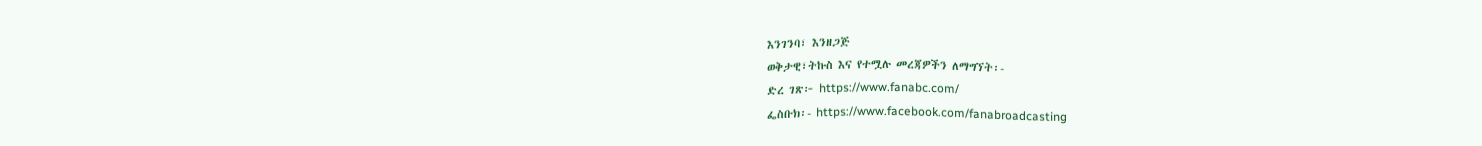እንገንባ፣ እንዘጋጅ
ወቅታዊ፣ትኩስ እና የተሟሉ መረጃዎችን ለማግኘት፡-
ድረ ገጽ፦ https://www.fanabc.com/
ፌስቡክ፡- https://www.facebook.com/fanabroadcasting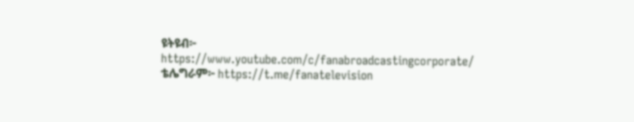ዩትዩብ፦ https://www.youtube.com/c/fanabroadcastingcorporate/
ቴሌግራም፦ https://t.me/fanatelevision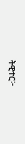ትዊተር፦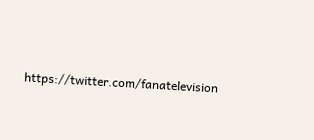https://twitter.com/fanatelevision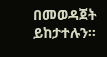በመወዳጀት ይከታተሉን፡፡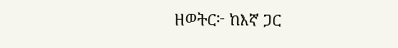ዘወትር፦ ከእኛ ጋር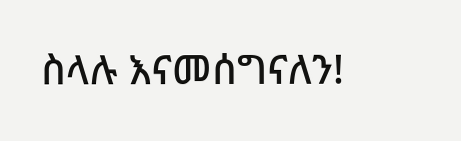ስላሉ እናመሰግናለን!